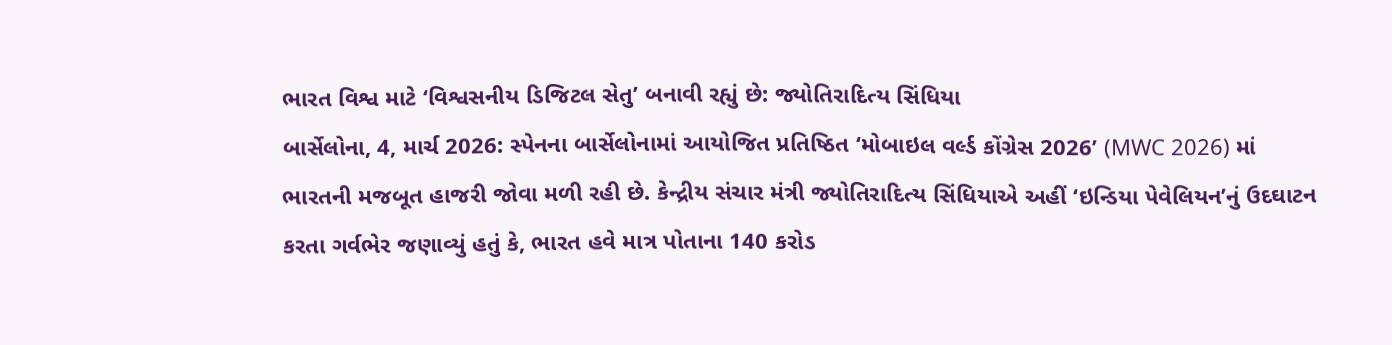ભારત વિશ્વ માટે ‘વિશ્વસનીય ડિજિટલ સેતુ’ બનાવી રહ્યું છે: જ્યોતિરાદિત્ય સિંધિયા
બાર્સેલોના, 4, માર્ચ 2026: સ્પેનના બાર્સેલોનામાં આયોજિત પ્રતિષ્ઠિત ‘મોબાઇલ વર્લ્ડ કોંગ્રેસ 2026’ (MWC 2026) માં ભારતની મજબૂત હાજરી જોવા મળી રહી છે. કેન્દ્રીય સંચાર મંત્રી જ્યોતિરાદિત્ય સિંધિયાએ અહીં ‘ઇન્ડિયા પેવેલિયન’નું ઉદઘાટન કરતા ગર્વભેર જણાવ્યું હતું કે, ભારત હવે માત્ર પોતાના 140 કરોડ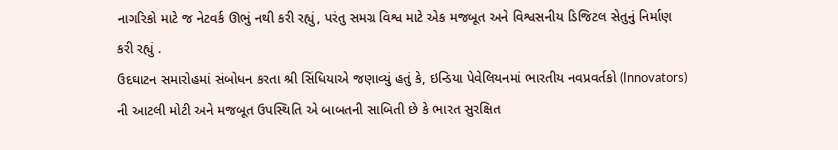નાગરિકો માટે જ નેટવર્ક ઊભું નથી કરી રહ્યું, પરંતુ સમગ્ર વિશ્વ માટે એક મજબૂત અને વિશ્વસનીય ડિજિટલ સેતુનું નિર્માણ કરી રહ્યું .
ઉદઘાટન સમારોહમાં સંબોધન કરતા શ્રી સિંધિયાએ જણાવ્યું હતું કે, ઇન્ડિયા પેવેલિયનમાં ભારતીય નવપ્રવર્તકો (Innovators) ની આટલી મોટી અને મજબૂત ઉપસ્થિતિ એ બાબતની સાબિતી છે કે ભારત સુરક્ષિત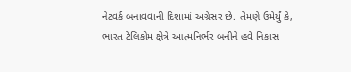નેટવર્ક બનાવવાની દિશામાં અગ્રેસર છે. તેમણે ઉમેર્યું કે, ભારત ટેલિકોમ ક્ષેત્રે આત્મનિર્ભર બનીને હવે નિકાસ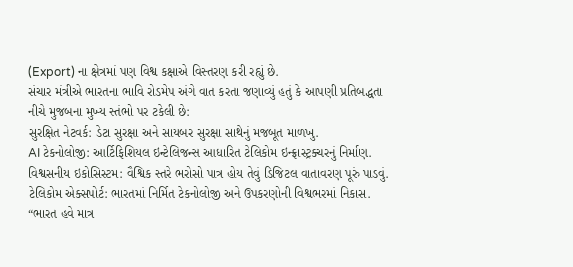(Export) ના ક્ષેત્રમાં પણ વિશ્વ કક્ષાએ વિસ્તરણ કરી રહ્યું છે.
સંચાર મંત્રીએ ભારતના ભાવિ રોડમેપ અંગે વાત કરતા જણાવ્યું હતું કે આપણી પ્રતિબદ્ધતા નીચે મુજબના મુખ્ય સ્તંભો પર ટકેલી છે:
સુરક્ષિત નેટવર્ક: ડેટા સુરક્ષા અને સાયબર સુરક્ષા સાથેનું મજબૂત માળખુ.
AI ટેકનોલોજી: આર્ટિફિશિયલ ઇન્ટેલિજન્સ આધારિત ટેલિકોમ ઇન્ફ્રાસ્ટ્રક્ચરનું નિર્માણ.
વિશ્વસનીય ઇકોસિસ્ટમ: વૈશ્વિક સ્તરે ભરોસો પાત્ર હોય તેવું ડિજિટલ વાતાવરણ પૂરું પાડવું.
ટેલિકોમ એક્સપોર્ટ: ભારતમાં નિર્મિત ટેકનોલોજી અને ઉપકરણોની વિશ્વભરમાં નિકાસ.
“ભારત હવે માત્ર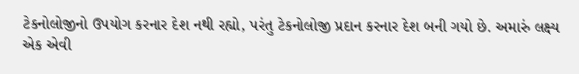ટેકનોલોજીનો ઉપયોગ કરનાર દેશ નથી રહ્યો, પરંતુ ટેકનોલોજી પ્રદાન કરનાર દેશ બની ગયો છે. અમારું લક્ષ્ય એક એવી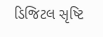ડિજિટલ સૃષ્ટિ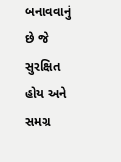બનાવવાનું છે જે સુરક્ષિત હોય અને સમગ્ર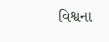વિશ્વના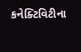કનેક્ટિવિટીના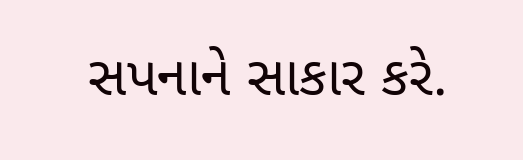સપનાને સાકાર કરે.